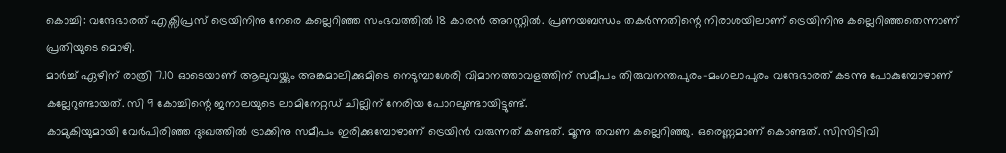കൊച്ചി: വന്ദേഭാരത് എക്സിപ്രസ് ട്രെയിനിനു നേരെ കല്ലെറിഞ്ഞ സംഭവത്തിൽ 18 കാരൻ അറസ്റ്റിൽ. പ്രണയബന്ധം തകർന്നതിന്റെ നിരാശയിലാണ് ട്രെയിനിനു കല്ലെറിഞ്ഞതെന്നാണ് പ്രതിയുടെ മൊഴി.
മാർച്ച് ഏഴിന് രാത്രി 7.10 ഓടെയാണ് ആലുവയ്ക്കും അങ്കമാലിക്കുമിടെ നെടുമ്പാശേരി വിമാനത്താവളത്തിന് സമീപം തിരുവനന്തപുരം-മംഗലാപുരം വന്ദേഭാരത് കടന്നു പോകുമ്പോഴാണ് കല്ലേറുണ്ടായത്. സി 9 കോച്ചിന്റെ ജനാലയുടെ ലാമിനേറ്റഡ് ചില്ലിന് നേരിയ പോറലുണ്ടായിട്ടുണ്ട്.
കാമുകിയുമായി വേർപിരിഞ്ഞ ദുഃഖത്തിൽ ട്രാക്കിനു സമീപം ഇരിക്കുമ്പോഴാണ് ട്രെയിൻ വരുന്നത് കണ്ടത്. മൂന്നു തവണ കല്ലെറിഞ്ഞു. ഒരെണ്ണമാണ് കൊണ്ടത്. സിസിടിവി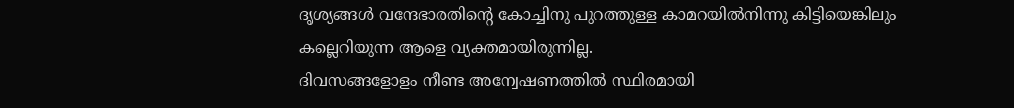ദൃശ്യങ്ങൾ വന്ദേഭാരതിന്റെ കോച്ചിനു പുറത്തുള്ള കാമറയിൽനിന്നു കിട്ടിയെങ്കിലും കല്ലെറിയുന്ന ആളെ വ്യക്തമായിരുന്നില്ല.
ദിവസങ്ങളോളം നീണ്ട അന്വേഷണത്തിൽ സ്ഥിരമായി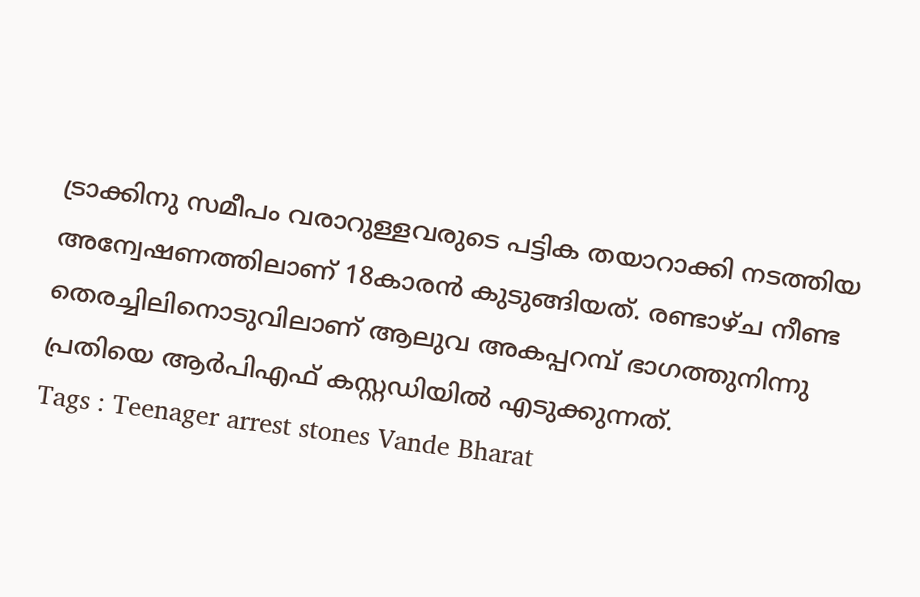ട്രാക്കിനു സമീപം വരാറുള്ളവരുടെ പട്ടിക തയാറാക്കി നടത്തിയ അന്വേഷണത്തിലാണ് 18കാരൻ കുടുങ്ങിയത്. രണ്ടാഴ്ച നീണ്ട തെരച്ചിലിനൊടുവിലാണ് ആലുവ അകപ്പറമ്പ് ഭാഗത്തുനിന്നു പ്രതിയെ ആർപിഎഫ് കസ്റ്റഡിയിൽ എടുക്കുന്നത്.
Tags : Teenager arrest stones Vande Bharat